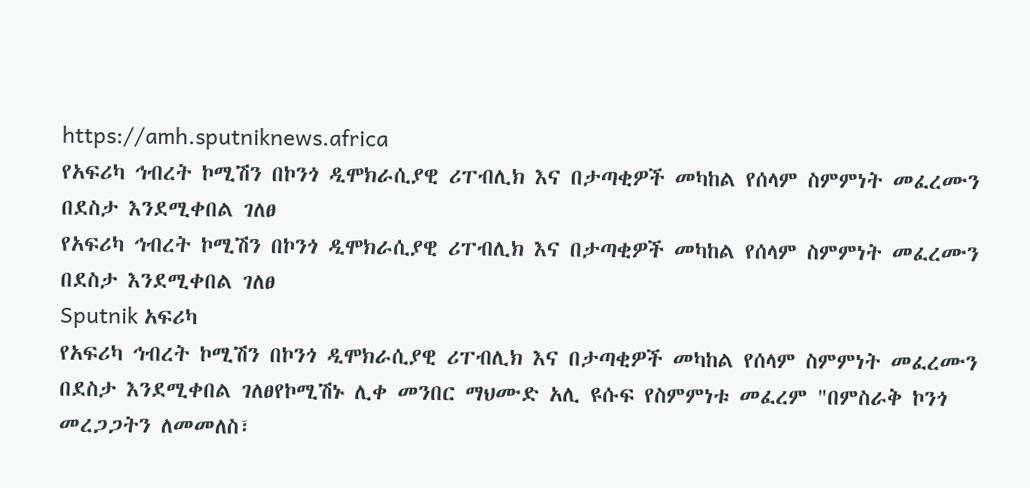https://amh.sputniknews.africa
የአፍሪካ ኅብረት ኮሚሽን በኮንጎ ዲሞክራሲያዊ ሪፐብሊክ እና በታጣቂዎች መካከል የሰላም ስምምነት መፈረሙን በደስታ እንደሚቀበል ገለፀ
የአፍሪካ ኅብረት ኮሚሽን በኮንጎ ዲሞክራሲያዊ ሪፐብሊክ እና በታጣቂዎች መካከል የሰላም ስምምነት መፈረሙን በደስታ እንደሚቀበል ገለፀ
Sputnik አፍሪካ
የአፍሪካ ኅብረት ኮሚሽን በኮንጎ ዲሞክራሲያዊ ሪፐብሊክ እና በታጣቂዎች መካከል የሰላም ስምምነት መፈረሙን በደስታ እንደሚቀበል ገለፀየኮሚሽኑ ሊቀ መንበር ማህሙድ አሊ ዩሱፍ የስምምነቱ መፈረም "በምስራቅ ኮንጎ መረጋጋትን ለመመለስ፣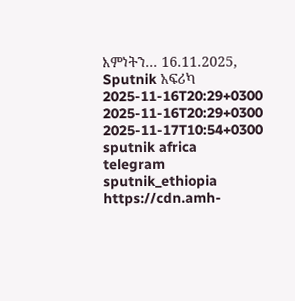እምነትን... 16.11.2025, Sputnik አፍሪካ
2025-11-16T20:29+0300
2025-11-16T20:29+0300
2025-11-17T10:54+0300
sputnik africa
telegram sputnik_ethiopia
https://cdn.amh-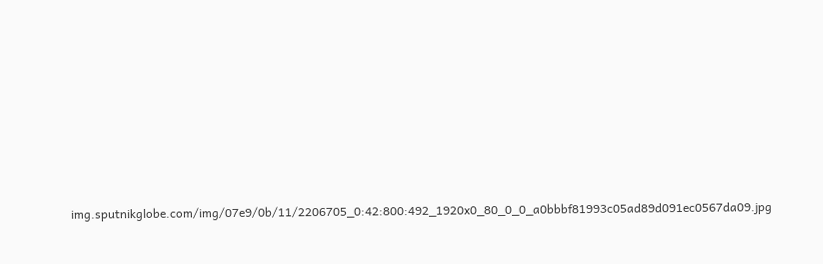img.sputnikglobe.com/img/07e9/0b/11/2206705_0:42:800:492_1920x0_80_0_0_a0bbbf81993c05ad89d091ec0567da09.jpg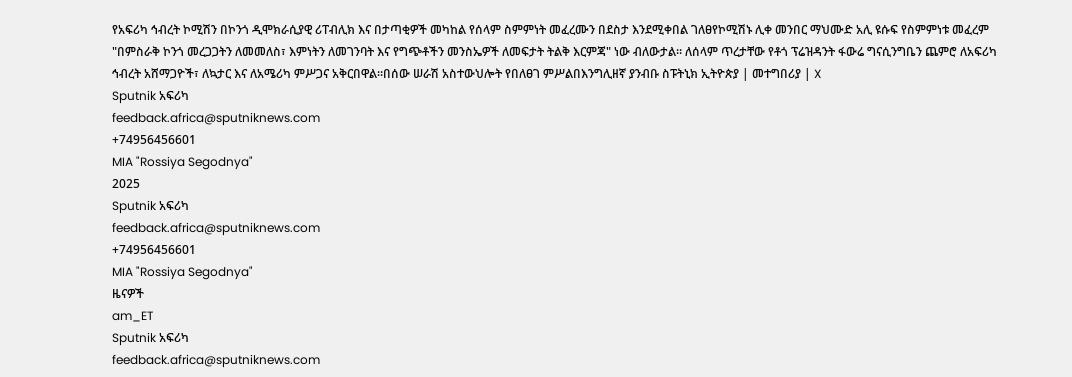የአፍሪካ ኅብረት ኮሚሽን በኮንጎ ዲሞክራሲያዊ ሪፐብሊክ እና በታጣቂዎች መካከል የሰላም ስምምነት መፈረሙን በደስታ እንደሚቀበል ገለፀየኮሚሽኑ ሊቀ መንበር ማህሙድ አሊ ዩሱፍ የስምምነቱ መፈረም "በምስራቅ ኮንጎ መረጋጋትን ለመመለስ፣ እምነትን ለመገንባት እና የግጭቶችን መንስኤዎች ለመፍታት ትልቅ እርምጃ" ነው ብለውታል። ለሰላም ጥረታቸው የቶጎ ፕሬዝዳንት ፋውሬ ግናሲንግቤን ጨምሮ ለአፍሪካ ኅብረት አሸማጋዮች፣ ለኳታር እና ለአሜሪካ ምሥጋና አቅርበዋል።በሰው ሠራሽ አስተውህሎት የበለፀገ ምሥልበእንግሊዘኛ ያንብቡ ስፑትኒክ ኢትዮጵያ | መተግበሪያ | X
Sputnik አፍሪካ
feedback.africa@sputniknews.com
+74956456601
MIA "Rossiya Segodnya"
2025
Sputnik አፍሪካ
feedback.africa@sputniknews.com
+74956456601
MIA "Rossiya Segodnya"
ዜናዎች
am_ET
Sputnik አፍሪካ
feedback.africa@sputniknews.com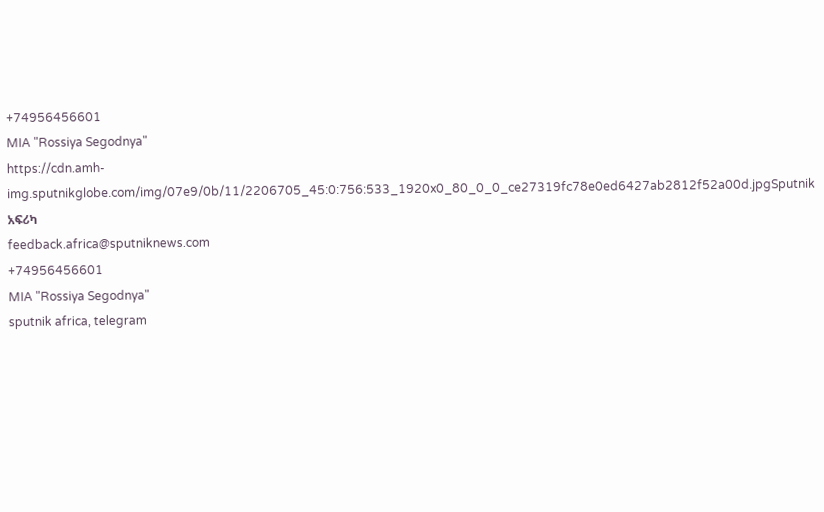+74956456601
MIA "Rossiya Segodnya"
https://cdn.amh-img.sputnikglobe.com/img/07e9/0b/11/2206705_45:0:756:533_1920x0_80_0_0_ce27319fc78e0ed6427ab2812f52a00d.jpgSputnik አፍሪካ
feedback.africa@sputniknews.com
+74956456601
MIA "Rossiya Segodnya"
sputnik africa, telegram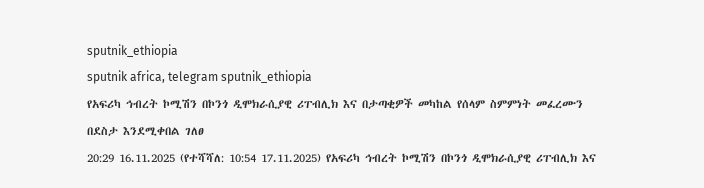sputnik_ethiopia
sputnik africa, telegram sputnik_ethiopia
የአፍሪካ ኅብረት ኮሚሽን በኮንጎ ዲሞክራሲያዊ ሪፐብሊክ እና በታጣቂዎች መካከል የሰላም ስምምነት መፈረሙን በደስታ እንደሚቀበል ገለፀ
20:29 16.11.2025 (የተሻሻለ: 10:54 17.11.2025) የአፍሪካ ኅብረት ኮሚሽን በኮንጎ ዲሞክራሲያዊ ሪፐብሊክ እና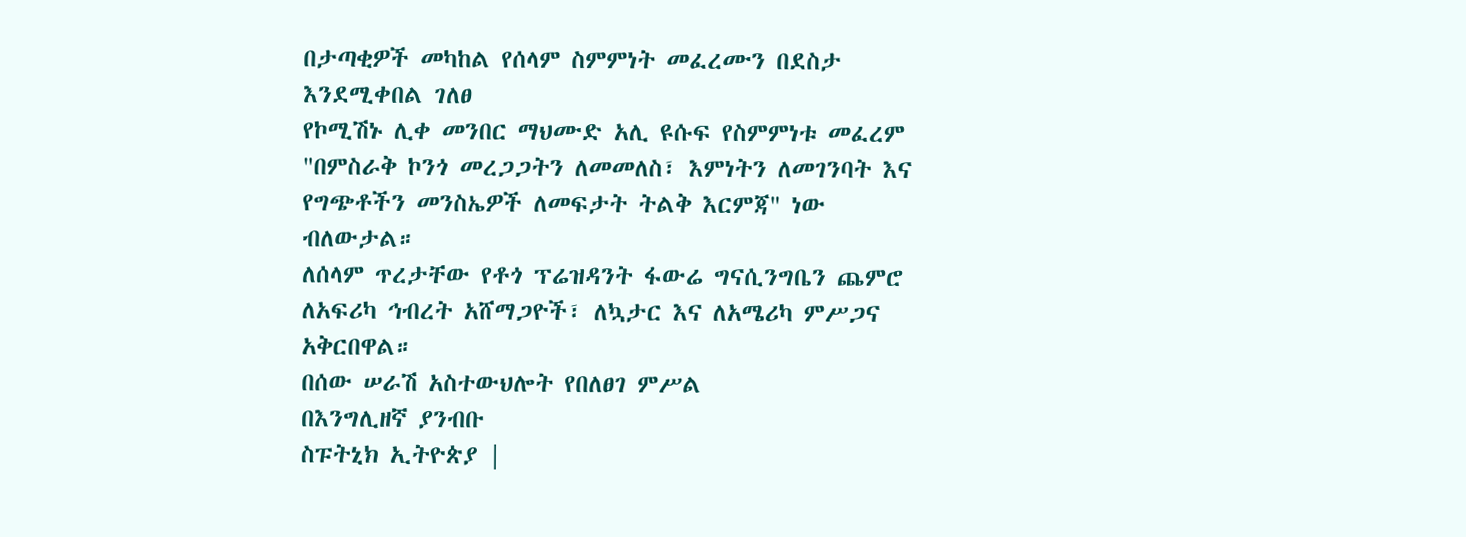በታጣቂዎች መካከል የሰላም ስምምነት መፈረሙን በደስታ እንደሚቀበል ገለፀ
የኮሚሽኑ ሊቀ መንበር ማህሙድ አሊ ዩሱፍ የስምምነቱ መፈረም "በምስራቅ ኮንጎ መረጋጋትን ለመመለስ፣ እምነትን ለመገንባት እና የግጭቶችን መንስኤዎች ለመፍታት ትልቅ እርምጃ" ነው ብለውታል።
ለሰላም ጥረታቸው የቶጎ ፕሬዝዳንት ፋውሬ ግናሲንግቤን ጨምሮ ለአፍሪካ ኅብረት አሸማጋዮች፣ ለኳታር እና ለአሜሪካ ምሥጋና አቅርበዋል።
በሰው ሠራሽ አስተውህሎት የበለፀገ ምሥል
በእንግሊዘኛ ያንብቡ
ስፑትኒክ ኢትዮጵያ |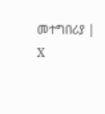መተግበሪያ | X